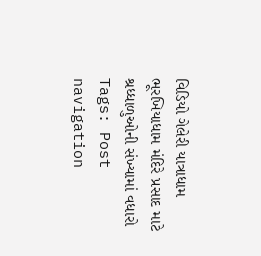વિડિયો ગેલેરી યાત્રાધામ ભૂરખિયાધામ મંદિરે પ્રસાદ માટે શ્રધ્ધાળુઓની સંખ્યામાં વધારો Tags: Post navigation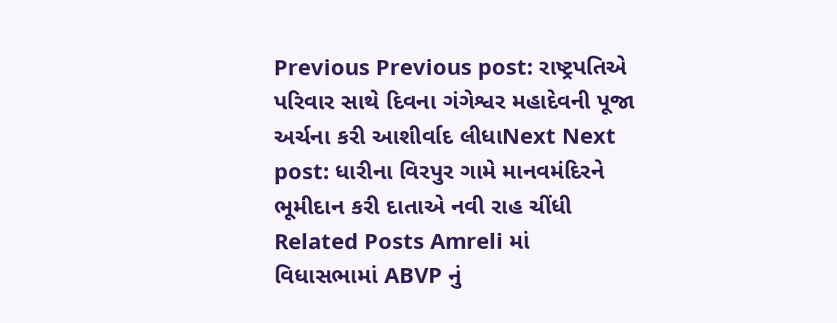Previous Previous post: રાષ્ટ્રપતિએ પરિવાર સાથે દિવના ગંગેશ્વર મહાદેવની પૂજા અર્ચના કરી આશીર્વાદ લીધાNext Next post: ધારીના વિરપુર ગામે માનવમંદિરને ભૂમીદાન કરી દાતાએ નવી રાહ ચીંધી Related Posts Amreli માં વિધાસભામાં ABVP નું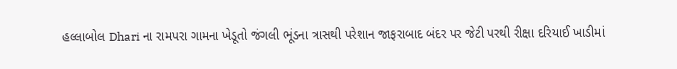હલ્લાબોલ Dhari ના રામપરા ગામના ખેડૂતો જંગલી ભૂંડના ત્રાસથી પરેશાન જાફરાબાદ બંદર પર જેટી પરથી રીક્ષા દરિયાઈ ખાડીમાં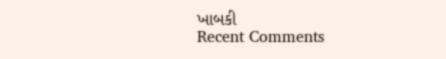ખાબકી
Recent Comments